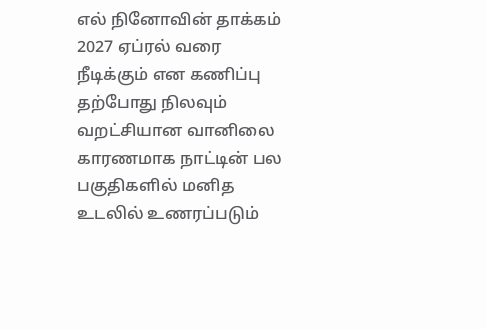எல் நினோவின் தாக்கம் 2027 ஏப்ரல் வரை நீடிக்கும் என கணிப்பு
தற்போது நிலவும் வறட்சியான வானிலை காரணமாக நாட்டின் பல பகுதிகளில் மனித உடலில் உணரப்படும்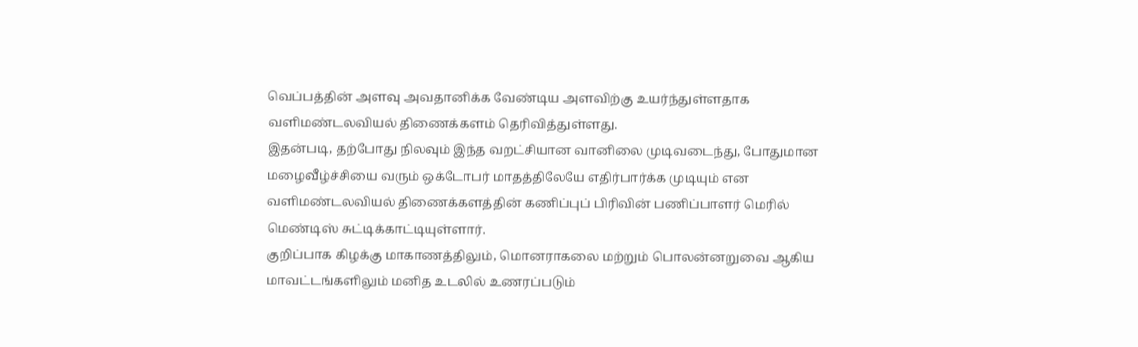வெப்பத்தின் அளவு அவதானிக்க வேண்டிய அளவிற்கு உயர்ந்துள்ளதாக வளிமண்டலவியல் திணைக்களம் தெரிவித்துள்ளது.
இதன்படி, தற்போது நிலவும் இந்த வறட்சியான வானிலை முடிவடைந்து, போதுமான மழைவீழ்ச்சியை வரும் ஒக்டோபர் மாதத்திலேயே எதிர்பார்க்க முடியும் என வளிமண்டலவியல் திணைக்களத்தின் கணிப்புப் பிரிவின் பணிப்பாளர் மெரில் மெண்டிஸ் சுட்டிக்காட்டியுள்ளார்.
குறிப்பாக கிழக்கு மாகாணத்திலும், மொனராகலை மற்றும் பொலன்னறுவை ஆகிய மாவட்டங்களிலும் மனித உடலில் உணரப்படும்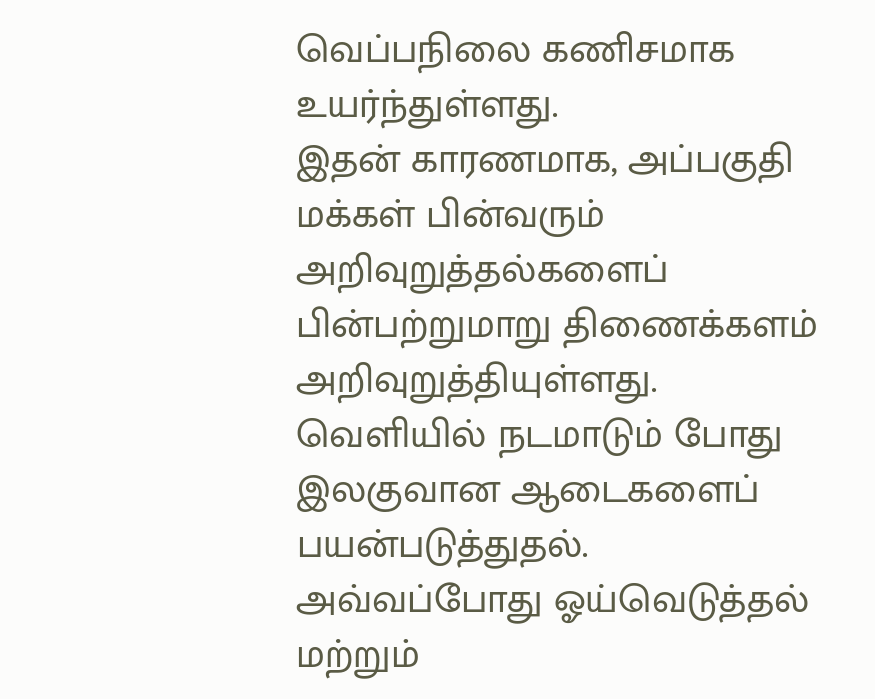வெப்பநிலை கணிசமாக உயர்ந்துள்ளது.
இதன் காரணமாக, அப்பகுதி மக்கள் பின்வரும் அறிவுறுத்தல்களைப் பின்பற்றுமாறு திணைக்களம் அறிவுறுத்தியுள்ளது.
வெளியில் நடமாடும் போது இலகுவான ஆடைகளைப் பயன்படுத்துதல்.
அவ்வப்போது ஓய்வெடுத்தல் மற்றும்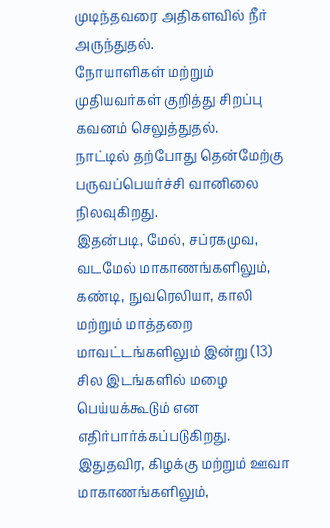முடிந்தவரை அதிகளவில் நீர் அருந்துதல்.
நோயாளிகள் மற்றும் முதியவர்கள் குறித்து சிறப்பு கவனம் செலுத்துதல்.
நாட்டில் தற்போது தென்மேற்கு பருவப்பெயர்ச்சி வானிலை நிலவுகிறது.
இதன்படி, மேல், சப்ரகமுவ, வடமேல் மாகாணங்களிலும், கண்டி, நுவரெலியா, காலி மற்றும் மாத்தறை மாவட்டங்களிலும் இன்று (13) சில இடங்களில் மழை பெய்யக்கூடும் என எதிர்பார்க்கப்படுகிறது.
இதுதவிர, கிழக்கு மற்றும் ஊவா மாகாணங்களிலும்,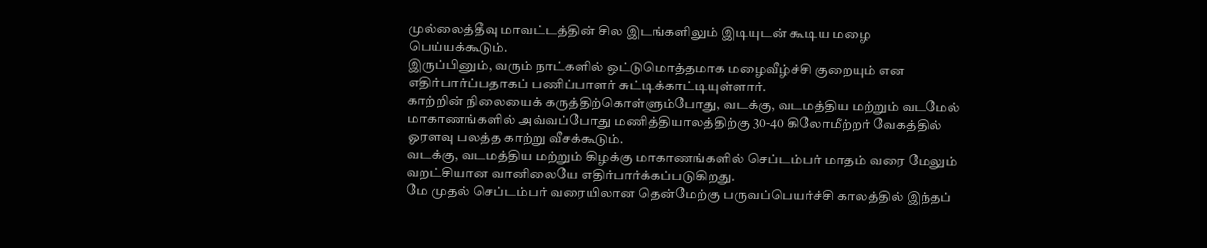முல்லைத்தீவு மாவட்டத்தின் சில இடங்களிலும் இடியுடன் கூடிய மழை பெய்யக்கூடும்.
இருப்பினும், வரும் நாட்களில் ஒட்டுமொத்தமாக மழைவீழ்ச்சி குறையும் என எதிர்பார்ப்பதாகப் பணிப்பாளர் சுட்டிக்காட்டியுள்ளார்.
காற்றின் நிலையைக் கருத்திற்கொள்ளும்போது, வடக்கு, வடமத்திய மற்றும் வடமேல் மாகாணங்களில் அவ்வப்போது மணித்தியாலத்திற்கு 30-40 கிலோமீற்றர் வேகத்தில் ஓரளவு பலத்த காற்று வீசக்கூடும்.
வடக்கு, வடமத்திய மற்றும் கிழக்கு மாகாணங்களில் செப்டம்பர் மாதம் வரை மேலும் வறட்சியான வானிலையே எதிர்பார்க்கப்படுகிறது.
மே முதல் செப்டம்பர் வரையிலான தென்மேற்கு பருவப்பெயர்ச்சி காலத்தில் இந்தப்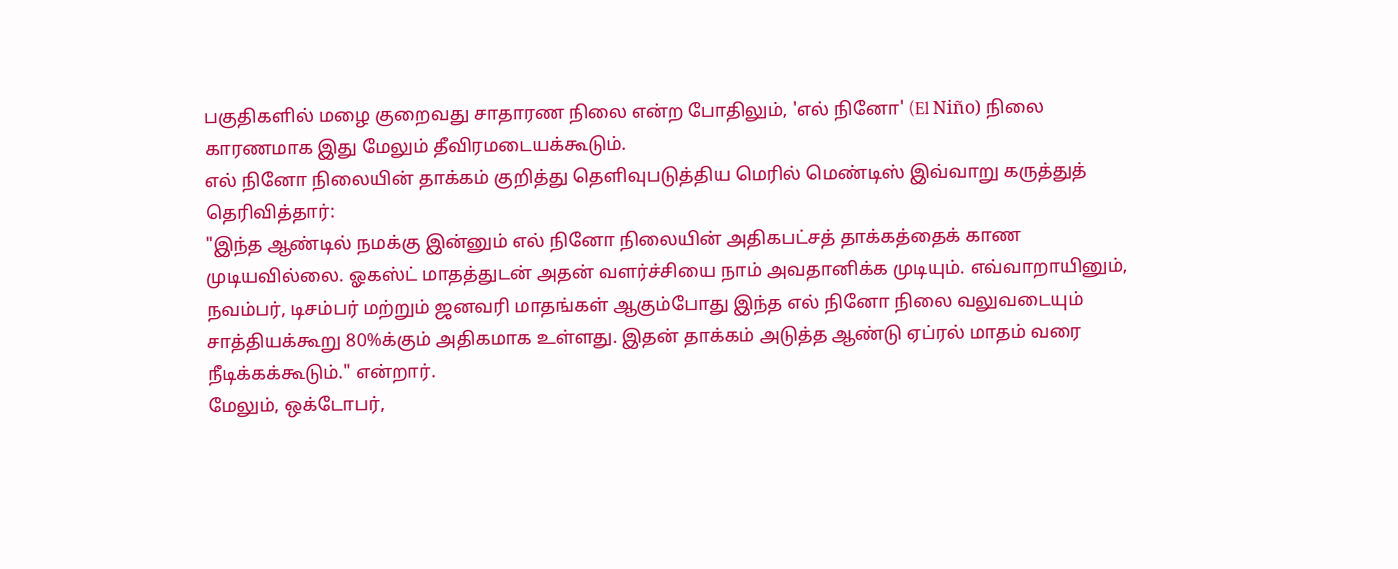பகுதிகளில் மழை குறைவது சாதாரண நிலை என்ற போதிலும், 'எல் நினோ' (El Niño) நிலை காரணமாக இது மேலும் தீவிரமடையக்கூடும்.
எல் நினோ நிலையின் தாக்கம் குறித்து தெளிவுபடுத்திய மெரில் மெண்டிஸ் இவ்வாறு கருத்துத் தெரிவித்தார்:
"இந்த ஆண்டில் நமக்கு இன்னும் எல் நினோ நிலையின் அதிகபட்சத் தாக்கத்தைக் காண முடியவில்லை. ஓகஸ்ட் மாதத்துடன் அதன் வளர்ச்சியை நாம் அவதானிக்க முடியும். எவ்வாறாயினும், நவம்பர், டிசம்பர் மற்றும் ஜனவரி மாதங்கள் ஆகும்போது இந்த எல் நினோ நிலை வலுவடையும் சாத்தியக்கூறு 80%க்கும் அதிகமாக உள்ளது. இதன் தாக்கம் அடுத்த ஆண்டு ஏப்ரல் மாதம் வரை நீடிக்கக்கூடும்." என்றார்.
மேலும், ஒக்டோபர்,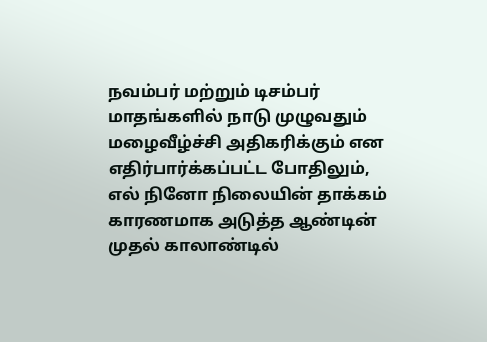நவம்பர் மற்றும் டிசம்பர் மாதங்களில் நாடு முழுவதும் மழைவீழ்ச்சி அதிகரிக்கும் என எதிர்பார்க்கப்பட்ட போதிலும், எல் நினோ நிலையின் தாக்கம் காரணமாக அடுத்த ஆண்டின் முதல் காலாண்டில்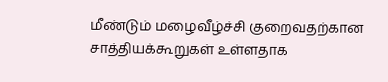மீண்டும் மழைவீழ்ச்சி குறைவதற்கான சாத்தியக்கூறுகள் உள்ளதாக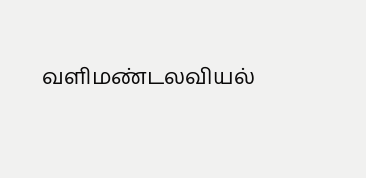வளிமண்டலவியல்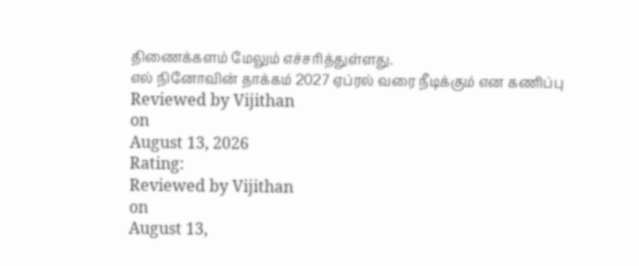திணைக்களம் மேலும் எச்சரித்துள்ளது.
எல் நினோவின் தாக்கம் 2027 ஏப்ரல் வரை நீடிக்கும் என கணிப்பு
Reviewed by Vijithan
on
August 13, 2026
Rating:
Reviewed by Vijithan
on
August 13,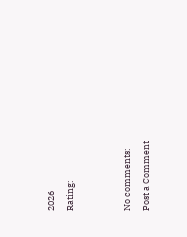2026
Rating:


No comments:
Post a Comment